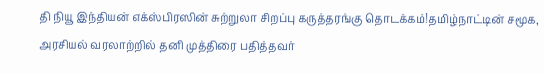தி நியூ இந்தியன் எக்ஸ்பிரஸின் சுற்றுலா சிறப்பு கருத்தரங்கு தொடக்கம்!தமிழ்நாட்டின் சமூக, அரசியல் வரலாற்றில் தனி முத்திரை பதித்தவர்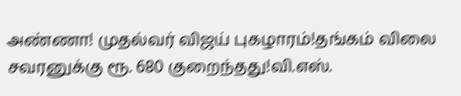அண்ணா! முதல்வர் விஜய் புகழாரம்!தங்கம் விலை சவரனுக்கு ரூ. 680 குறைந்தது!வி.எஸ்.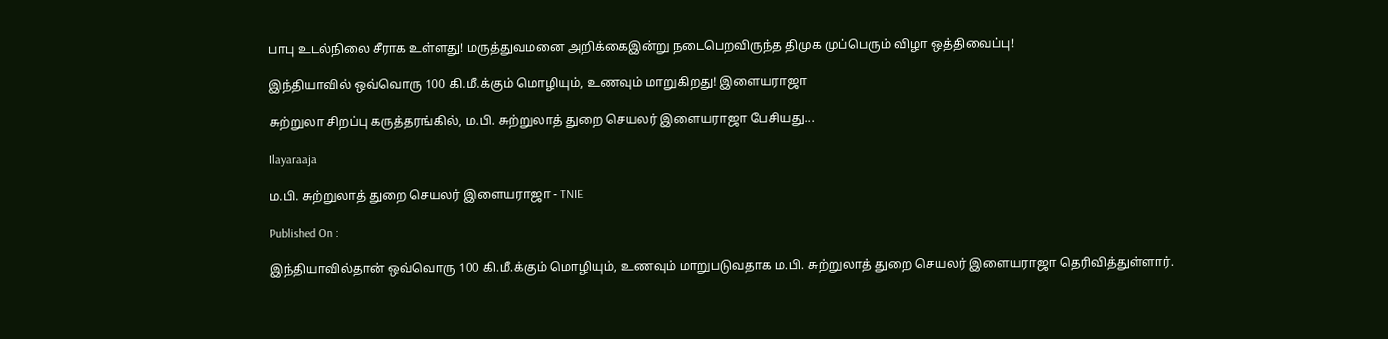பாபு உடல்நிலை சீராக உள்ளது! மருத்துவமனை அறிக்கைஇன்று நடைபெறவிருந்த திமுக முப்பெரும் விழா ஒத்திவைப்பு!

இந்தியாவில் ஒவ்வொரு 100 கி.மீ.க்கும் மொழியும், உணவும் மாறுகிறது! இளையராஜா

சுற்றுலா சிறப்பு கருத்தரங்கில், ம.பி. சுற்றுலாத் துறை செயலர் இளையராஜா பேசியது...

Ilayaraaja

ம.பி. சுற்றுலாத் துறை செயலர் இளையராஜா - TNIE

Published On :

இந்தியாவில்தான் ஒவ்வொரு 100 கி.மீ.க்கும் மொழியும், உணவும் மாறுபடுவதாக ம.பி. சுற்றுலாத் துறை செயலர் இளையராஜா தெரிவித்துள்ளார்.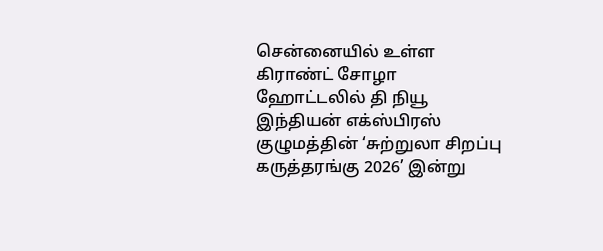சென்னையில் உள்ள கிராண்ட் சோழா ஹோட்டலில் தி நியூ இந்தியன் எக்ஸ்பிரஸ் குழுமத்தின் ‘சுற்றுலா சிறப்பு கருத்தரங்கு 2026’ இன்று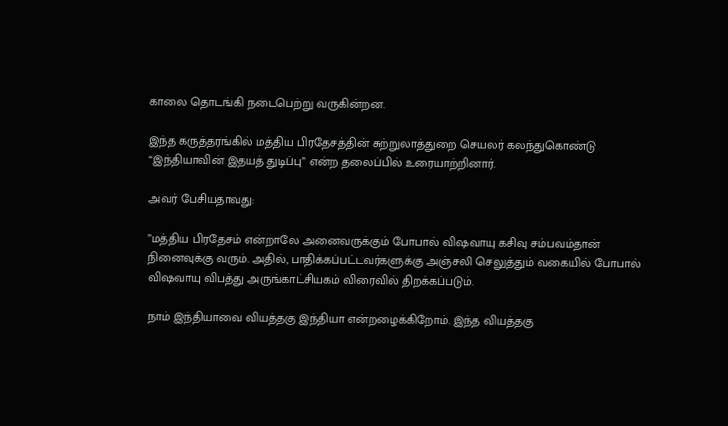காலை தொடங்கி நடைபெற்று வருகின்றன.

இந்த கருத்தரங்கில் மத்திய பிரதேசத்தின் சுற்றுலாத்துறை செயலர் கலந்துகொண்டு “இந்தியாவின் இதயத் துடிப்பு” என்ற தலைப்பில் உரையாற்றினார்.

அவர் பேசியதாவது:

”மத்திய பிரதேசம் என்றாலே அனைவருக்கும் போபால் விஷவாயு கசிவு சம்பவம்தான் நினைவுக்கு வரும். அதில், பாதிக்கப்பட்டவர்களுக்கு அஞ்சலி செலுத்தும் வகையில் போபால் விஷவாயு விபத்து அருங்காட்சியகம் விரைவில் திறக்கப்படும்.

நாம் இந்தியாவை வியத்தகு இந்தியா என்றழைக்கிறோம். இந்த வியத்தகு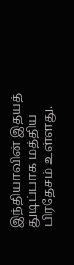இந்தியாவின் இதயத் துடிப்பாக மத்திய பிரதேசம் உள்ளது.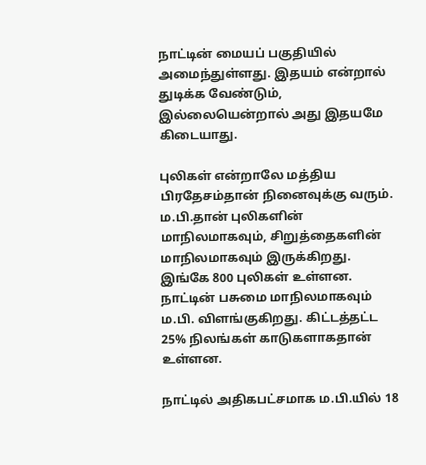நாட்டின் மையப் பகுதியில் அமைந்துள்ளது. இதயம் என்றால் துடிக்க வேண்டும், இல்லையென்றால் அது இதயமே கிடையாது.

புலிகள் என்றாலே மத்திய பிரதேசம்தான் நினைவுக்கு வரும். ம.பி.தான் புலிகளின் மாநிலமாகவும், சிறுத்தைகளின் மாநிலமாகவும் இருக்கிறது. இங்கே 800 புலிகள் உள்ளன. நாட்டின் பசுமை மாநிலமாகவும் ம.பி. விளங்குகிறது. கிட்டத்தட்ட 25% நிலங்கள் காடுகளாகதான் உள்ளன.

நாட்டில் அதிகபட்சமாக ம.பி.யில் 18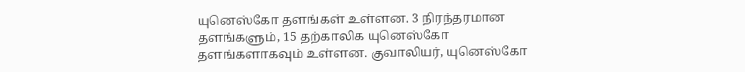யுனெஸ்கோ தளங்கள் உள்ளன. 3 நிரந்தரமான தளங்களும், 15 தற்காலிக யுனெஸ்கோ தளங்களாகவும் உள்ளன. குவாலியர், யுனெஸ்கோ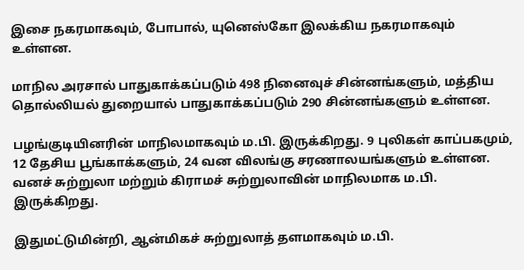இசை நகரமாகவும், போபால், யுனெஸ்கோ இலக்கிய நகரமாகவும் உள்ளன.

மாநில அரசால் பாதுகாக்கப்படும் 498 நினைவுச் சின்னங்களும், மத்திய தொல்லியல் துறையால் பாதுகாக்கப்படும் 290 சின்னங்களும் உள்ளன.

பழங்குடியினரின் மாநிலமாகவும் ம.பி. இருக்கிறது. 9 புலிகள் காப்பகமும், 12 தேசிய பூங்காக்களும், 24 வன விலங்கு சரணாலயங்களும் உள்ளன. வனச் சுற்றுலா மற்றும் கிராமச் சுற்றுலாவின் மாநிலமாக ம.பி. இருக்கிறது.

இதுமட்டுமின்றி, ஆன்மிகச் சுற்றுலாத் தளமாகவும் ம.பி.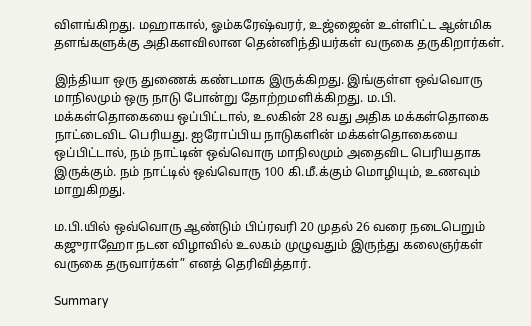விளங்கிறது. மஹாகால், ஓம்கரேஷ்வரர், உஜ்ஜைன் உள்ளிட்ட ஆன்மிக தளங்களுக்கு அதிகளவிலான தென்னிந்தியர்கள் வருகை தருகிறார்கள்.

இந்தியா ஒரு துணைக் கண்டமாக இருக்கிறது. இங்குள்ள ஒவ்வொரு மாநிலமும் ஒரு நாடு போன்று தோற்றமளிக்கிறது. ம.பி. மக்கள்தொகையை ஒப்பிட்டால், உலகின் 28 வது அதிக மக்கள்தொகை நாட்டைவிட பெரியது. ஐரோப்பிய நாடுகளின் மக்கள்தொகையை ஒப்பிட்டால், நம் நாட்டின் ஒவ்வொரு மாநிலமும் அதைவிட பெரியதாக இருக்கும். நம் நாட்டில் ஒவ்வொரு 100 கி.மீ.க்கும் மொழியும், உணவும் மாறுகிறது.

ம.பி.யில் ஒவ்வொரு ஆண்டும் பிப்ரவரி 20 முதல் 26 வரை நடைபெறும் கஜுராஹோ நடன விழாவில் உலகம் முழுவதும் இருந்து கலைஞர்கள் வருகை தருவார்கள்” எனத் தெரிவித்தார்.

Summary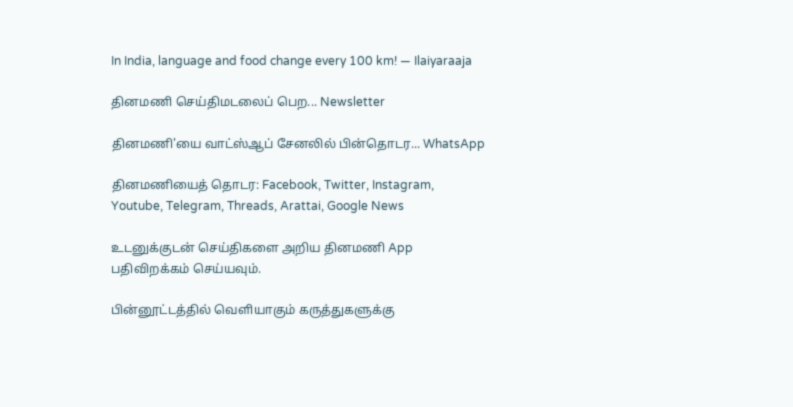In India, language and food change every 100 km! — Ilaiyaraaja

தினமணி செய்திமடலைப் பெற... Newsletter

தினமணி'யை வாட்ஸ்ஆப் சேனலில் பின்தொடர... WhatsApp

தினமணியைத் தொடர: Facebook, Twitter, Instagram, Youtube, Telegram, Threads, Arattai, Google News

உடனுக்குடன் செய்திகளை அறிய தினமணி App பதிவிறக்கம் செய்யவும்.

பின்னூட்டத்தில் வெளியாகும் கருத்துகளுக்கு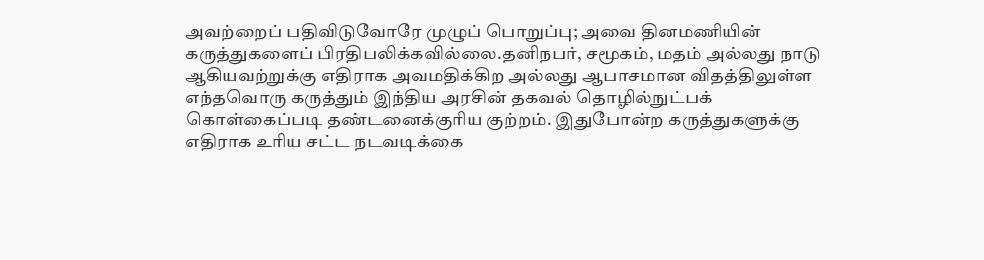அவற்றைப் பதிவிடுவோரே முழுப் பொறுப்பு; அவை தினமணியின் கருத்துகளைப் பிரதிபலிக்கவில்லை.தனிநபர், சமூகம், மதம் அல்லது நாடு ஆகியவற்றுக்கு எதிராக அவமதிக்கிற அல்லது ஆபாசமான விதத்திலுள்ள எந்தவொரு கருத்தும் இந்திய அரசின் தகவல் தொழில்நுட்பக் கொள்கைப்படி தண்டனைக்குரிய குற்றம். இதுபோன்ற கருத்துகளுக்கு எதிராக உரிய சட்ட நடவடிக்கை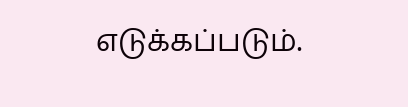எடுக்கப்படும்.